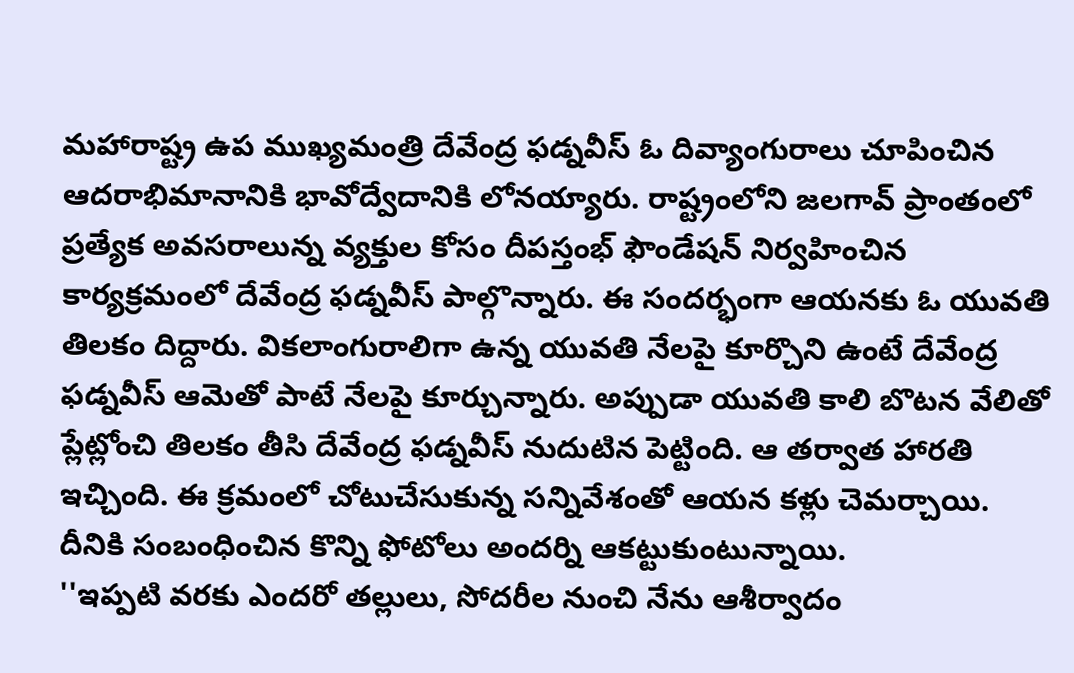మహారాష్ట్ర ఉప ముఖ్యమంత్రి దేవేంద్ర ఫడ్నవీస్ ఓ దివ్యాంగురాలు చూపించిన ఆదరాభిమానానికి భావోద్వేదానికి లోనయ్యారు. రాష్ట్రంలోని జలగావ్ ప్రాంతంలో ప్రత్యేక అవసరాలున్న వ్యక్తుల కోసం దీపస్తంభ్ ఫౌండేషన్ నిర్వహించిన కార్యక్రమంలో దేవేంద్ర ఫడ్నవీస్ పాల్గొన్నారు. ఈ సందర్భంగా ఆయనకు ఓ యువతి తిలకం దిద్దారు. వికలాంగురాలిగా ఉన్న యువతి నేలపై కూర్చొని ఉంటే దేవేంద్ర ఫడ్నవీస్ ఆమెతో పాటే నేలపై కూర్చున్నారు. అప్పుడా యువతి కాలి బొటన వేలితో ప్లేట్లోంచి తిలకం తీసి దేవేంద్ర ఫడ్నవీస్ నుదుటిన పెట్టింది. ఆ తర్వాత హారతి ఇచ్చింది. ఈ క్రమంలో చోటుచేసుకున్న సన్నివేశంతో ఆయన కళ్లు చెమర్చాయి. దీనికి సంబంధించిన కొన్ని ఫోటోలు అందర్ని ఆకట్టుకుంటున్నాయి.
''ఇప్పటి వరకు ఎందరో తల్లులు, సోదరీల నుంచి నేను ఆశీర్వాదం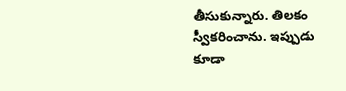తీసుకున్నారు. తిలకం స్వీకరించాను. ఇప్పుడు కూడా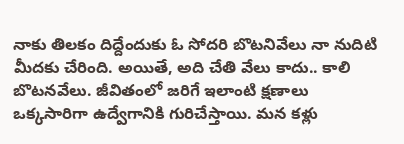నాకు తిలకం దిద్దేందుకు ఓ సోదరి బొటనివేలు నా నుదిటి మీదకు చేరింది. అయితే, అది చేతి వేలు కాదు.. కాలి బొటనవేలు. జీవితంలో జరిగే ఇలాంటి క్షణాలు ఒక్కసారిగా ఉద్వేగానికి గురిచేస్తాయి. మన కళ్లు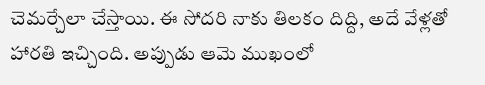చెమర్చేలా చేస్తాయి. ఈ సోదరి నాకు తిలకం దిద్ది, అదే వేళ్లతో హారతి ఇచ్చింది. అప్పుడు ఆమె ముఖంలో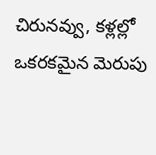చిరునవ్వు, కళ్లల్లో ఒకరకమైన మెరుపు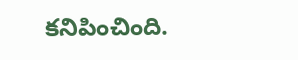కనిపించింది.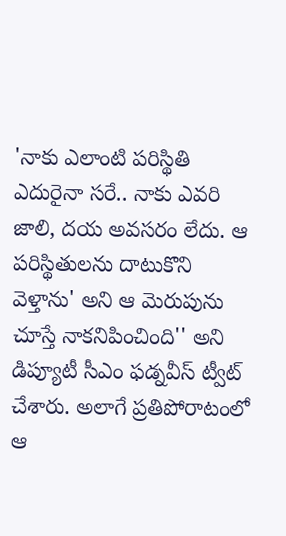'నాకు ఎలాంటి పరిస్థితి ఎదురైనా సరే.. నాకు ఎవరి జాలి, దయ అవసరం లేదు. ఆ పరిస్థితులను దాటుకొని వెళ్తాను' అని ఆ మెరుపును చూస్తే నాకనిపించింది'' అని డిప్యూటీ సీఎం ఫడ్నవీస్ ట్వీట్ చేశారు. అలాగే ప్రతిపోరాటంలో ఆ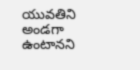యువతిని అండగా ఉంటానని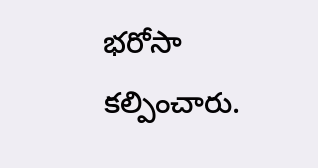భరోసా కల్పించారు.